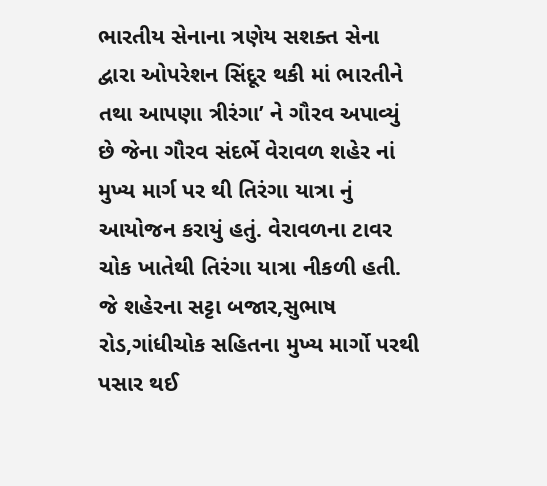ભારતીય સેનાના ત્રણેય સશક્ત સેના દ્વારા ઓપરેશન સિંદૂર થકી માં ભારતીને તથા આપણા ત્રીરંગા’ ને ગૌરવ અપાવ્યું છે જેના ગૌરવ સંદર્ભે વેરાવળ શહેર નાં મુખ્ય માર્ગ પર થી તિરંગા યાત્રા નું આયોજન કરાયું હતું. વેરાવળના ટાવર ચોક ખાતેથી તિરંગા યાત્રા નીકળી હતી. જે શહેરના સટ્ટા બજાર,સુભાષ રોડ,ગાંધીચોક સહિતના મુખ્ય માર્ગો પરથી પસાર થઈ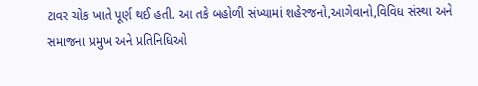ટાવર ચોક ખાતે પૂર્ણ થઈ હતી. આ તકે બહોળી સંખ્યામાં શહેરજનો,આગેવાનો,વિવિધ સંસ્થા અને સમાજના પ્રમુખ અને પ્રતિનિધિઓ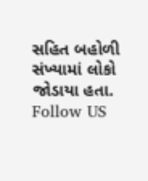સહિત બહોળી સંખ્યામાં લોકો જોડાયા હતા.
Follow US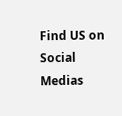Find US on Social Medias